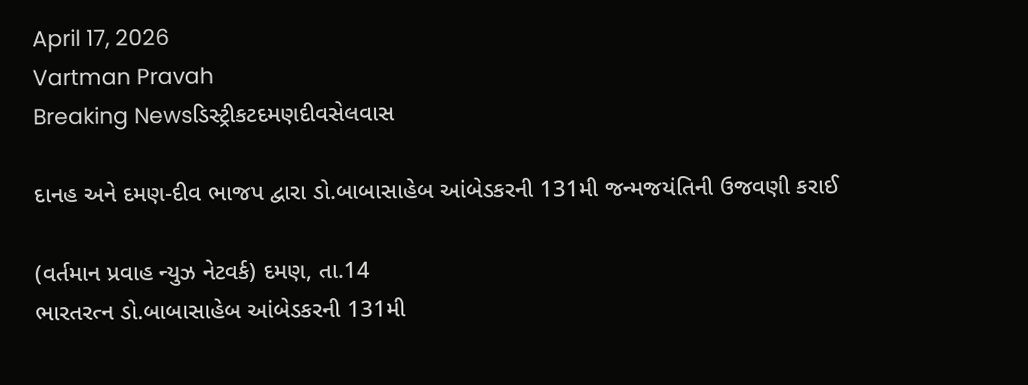April 17, 2026
Vartman Pravah
Breaking Newsડિસ્ટ્રીકટદમણદીવસેલવાસ

દાનહ અને દમણ-દીવ ભાજપ દ્વારા ડો.બાબાસાહેબ આંબેડકરની 131મી જન્‍મજયંતિની ઉજવણી કરાઈ

(વર્તમાન પ્રવાહ ન્‍યુઝ નેટવર્ક) દમણ, તા.14
ભારતરત્‍ન ડો.બાબાસાહેબ આંબેડકરની 131મી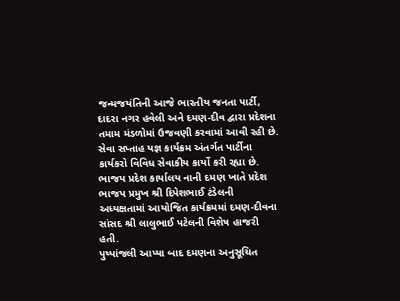જન્‍મજયંતિની આજે ભારતીય જનતા પાર્ટી, દાદરા નગર હવેલી અને દમણ-દીવ દ્વારા પ્રદેશના તમામ મંડળોમાં ઉજવણી કરવામાં આવી રહી છે. સેવા સપ્તાહ યજ્ઞ કાર્યક્રમ અંતર્ગત પાર્ટીના કાર્યકરો વિવિધ સેવાકીય કાર્યો કરી રહ્યા છે. ભાજપ પ્રદેશ કાર્યાલય નાની દમણ ખાતે પ્રદેશ ભાજપ પ્રમુખ શ્રી દિપેશભાઈ ટંડેલની અધ્‍યક્ષતામાં આયોજિત કાર્યક્રમમાં દમણ-દીવના સાંસદ શ્રી લાલુભાઈ પટેલની વિશેષ હાજરી હતી.
પુષ્‍પાંજલી આપ્‍યા બાદ દમણના અનુસૂચિત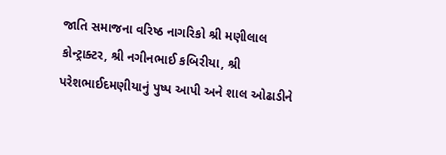જાતિ સમાજના વરિષ્ઠ નાગરિકો શ્રી મણીલાલ કોન્‍ટ્રાક્‍ટર, શ્રી નગીનભાઈ કબિરીયા, શ્રી પરેશભાઈદમણીયાનું પુષ્‍પ આપી અને શાલ ઓઢાડીને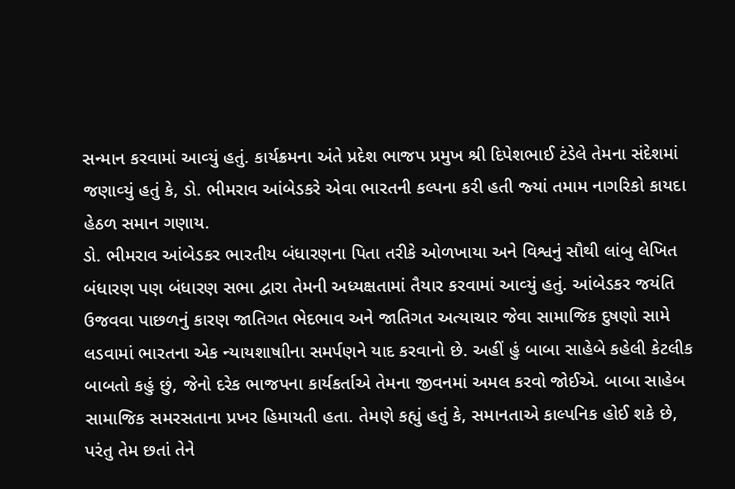સન્‍માન કરવામાં આવ્‍યું હતું. કાર્યક્રમના અંતે પ્રદેશ ભાજપ પ્રમુખ શ્રી દિપેશભાઈ ટંડેલે તેમના સંદેશમાં જણાવ્‍યું હતું કે, ડો. ભીમરાવ આંબેડકરે એવા ભારતની કલ્‍પના કરી હતી જ્‍યાં તમામ નાગરિકો કાયદા હેઠળ સમાન ગણાય.
ડો. ભીમરાવ આંબેડકર ભારતીય બંધારણના પિતા તરીકે ઓળખાયા અને વિશ્વનું સૌથી લાંબુ લેખિત બંધારણ પણ બંધારણ સભા દ્વારા તેમની અધ્‍યક્ષતામાં તૈયાર કરવામાં આવ્‍યું હતું. આંબેડકર જયંતિ ઉજવવા પાછળનું કારણ જાતિગત ભેદભાવ અને જાતિગત અત્‍યાચાર જેવા સામાજિક દુષણો સામે લડવામાં ભારતના એક ન્‍યાયશાષાીના સમર્પણને યાદ કરવાનો છે. અહીં હું બાબા સાહેબે કહેલી કેટલીક બાબતો કહું છું, જેનો દરેક ભાજપના કાર્યકર્તાએ તેમના જીવનમાં અમલ કરવો જોઈએ. બાબા સાહેબ સામાજિક સમરસતાના પ્રખર હિમાયતી હતા. તેમણે કહ્યું હતું કે, સમાનતાએ કાલ્‍પનિક હોઈ શકે છે, પરંતુ તેમ છતાં તેને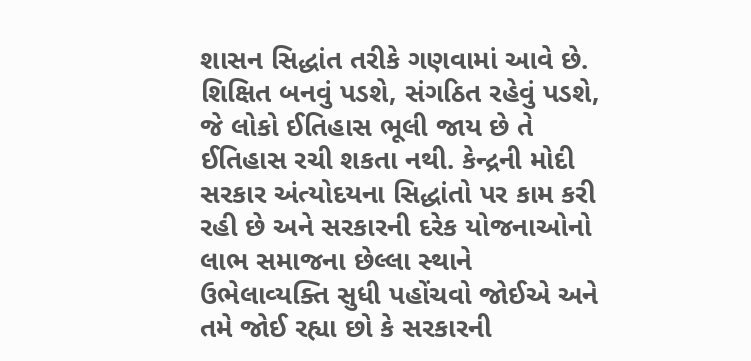શાસન સિદ્ધાંત તરીકે ગણવામાં આવે છે. શિક્ષિત બનવું પડશે, સંગઠિત રહેવું પડશે, જે લોકો ઈતિહાસ ભૂલી જાય છે તે ઈતિહાસ રચી શકતા નથી. કેન્‍દ્રની મોદી સરકાર અંત્‍યોદયના સિદ્ધાંતો પર કામ કરી રહી છે અને સરકારની દરેક યોજનાઓનો લાભ સમાજના છેલ્લા સ્‍થાને ઉભેલાવ્‍યક્‍તિ સુધી પહોંચવો જોઈએ અને તમે જોઈ રહ્યા છો કે સરકારની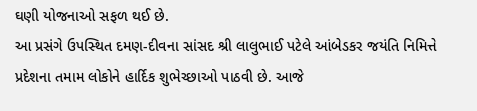ઘણી યોજનાઓ સફળ થઈ છે.
આ પ્રસંગે ઉપસ્‍થિત દમણ-દીવના સાંસદ શ્રી લાલુભાઈ પટેલે આંબેડકર જયંતિ નિમિત્તે પ્રદેશના તમામ લોકોને હાર્દિક શુભેચ્‍છાઓ પાઠવી છે. આજે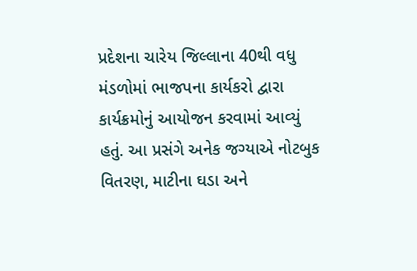પ્રદેશના ચારેય જિલ્લાના 40થી વધુ મંડળોમાં ભાજપના કાર્યકરો દ્વારા કાર્યક્રમોનું આયોજન કરવામાં આવ્‍યું હતું. આ પ્રસંગે અનેક જગ્‍યાએ નોટબુક વિતરણ, માટીના ઘડા અને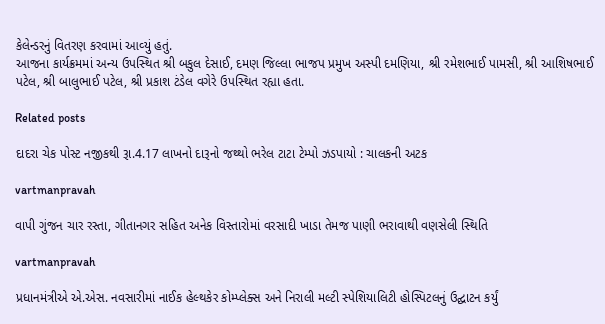કેલેન્‍ડરનું વિતરણ કરવામાં આવ્‍યું હતું.
આજના કાર્યક્રમમાં અન્‍ય ઉપસ્‍થિત શ્રી બકુલ દેસાઈ, દમણ જિલ્લા ભાજપ પ્રમુખ અસ્‍પી દમણિયા, શ્રી રમેશભાઈ પામસી, શ્રી આશિષભાઈ પટેલ, શ્રી બાલુભાઈ પટેલ, શ્રી પ્રકાશ ટંડેલ વગેરે ઉપસ્‍થિત રહ્યા હતા.

Related posts

દાદરા ચેક પોસ્‍ટ નજીકથી રૂા.4.17 લાખનો દારૂનો જથ્‍થો ભરેલ ટાટા ટેમ્‍પો ઝડપાયો : ચાલકની અટક

vartmanpravah

વાપી ગુંજન ચાર રસ્‍તા, ગીતાનગર સહિત અનેક વિસ્‍તારોમાં વરસાદી ખાડા તેમજ પાણી ભરાવાથી વણસેલી સ્‍થિતિ

vartmanpravah

પ્રધાનમંત્રીએ એ.એસ. નવસારીમાં નાઈક હેલ્થકેર કોમ્પ્લેક્સ અને નિરાલી મલ્ટી સ્પેશિયાલિટી હોસ્પિટલનું ઉદ્ઘાટન કર્યું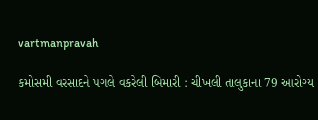vartmanpravah

કમોસમી વરસાદને પગલે વકરેલી બિમારી : ચીખલી તાલુકાના 79 આરોગ્‍ય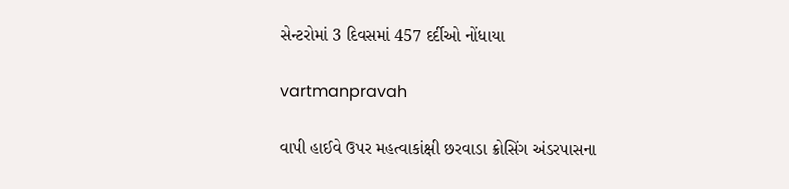સેન્‍ટરોમાં 3 દિવસમાં 457 દર્દીઓ નોંધાયા

vartmanpravah

વાપી હાઈવે ઉપર મહત્‍વાકાંક્ષી છરવાડા ક્રોસિંગ અંડરપાસના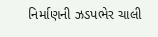નિર્માણની ઝડપભેર ચાલી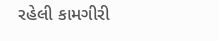રહેલી કામગીરી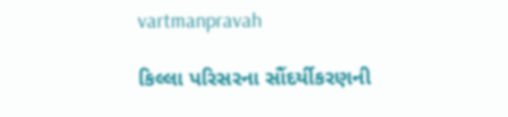vartmanpravah

કિલ્લા પરિસરના સૌંદર્યીકરણની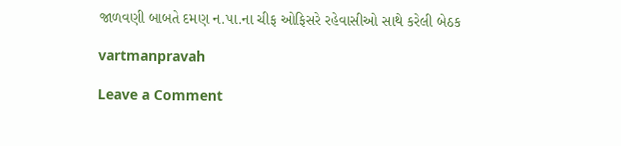જાળવણી બાબતે દમણ ન.પા.ના ચીફ ઓફિસરે રહેવાસીઓ સાથે કરેલી બેઠક

vartmanpravah

Leave a Comment